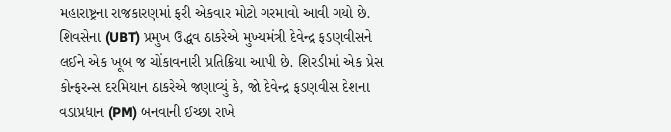મહારાષ્ટ્રના રાજકારણમાં ફરી એકવાર મોટો ગરમાવો આવી ગયો છે. શિવસેના (UBT) પ્રમુખ ઉદ્ધવ ઠાકરેએ મુખ્યમંત્રી દેવેન્દ્ર ફડણવીસને લઈને એક ખૂબ જ ચોંકાવનારી પ્રતિક્રિયા આપી છે. શિરડીમાં એક પ્રેસ કોન્ફરન્સ દરમિયાન ઠાકરેએ જણાવ્યું કે, જો દેવેન્દ્ર ફડણવીસ દેશના વડાપ્રધાન (PM) બનવાની ઈચ્છા રાખે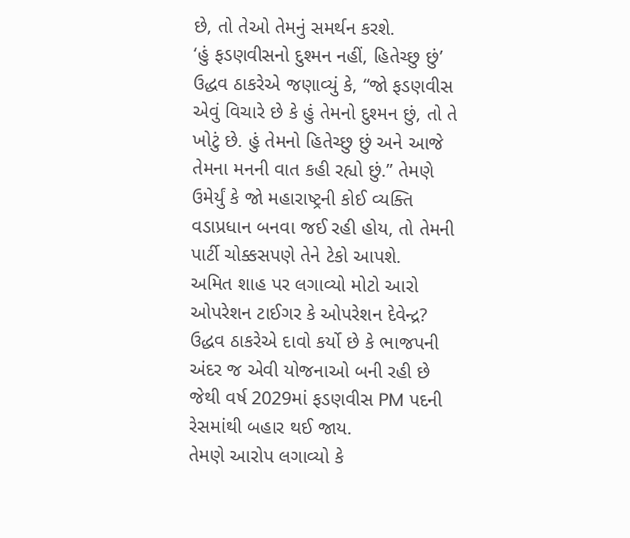છે, તો તેઓ તેમનું સમર્થન કરશે.
‘હું ફડણવીસનો દુશ્મન નહીં, હિતેચ્છુ છું’
ઉદ્ધવ ઠાકરેએ જણાવ્યું કે, “જો ફડણવીસ એવું વિચારે છે કે હું તેમનો દુશ્મન છું, તો તે ખોટું છે. હું તેમનો હિતેચ્છુ છું અને આજે તેમના મનની વાત કહી રહ્યો છું.” તેમણે ઉમેર્યું કે જો મહારાષ્ટ્રની કોઈ વ્યક્તિ વડાપ્રધાન બનવા જઈ રહી હોય, તો તેમની પાર્ટી ચોક્કસપણે તેને ટેકો આપશે.
અમિત શાહ પર લગાવ્યો મોટો આરો
ઓપરેશન ટાઈગર કે ઓપરેશન દેવેન્દ્ર? ઉદ્ધવ ઠાકરેએ દાવો કર્યો છે કે ભાજપની અંદર જ એવી યોજનાઓ બની રહી છે જેથી વર્ષ 2029માં ફડણવીસ PM પદની રેસમાંથી બહાર થઈ જાય.
તેમણે આરોપ લગાવ્યો કે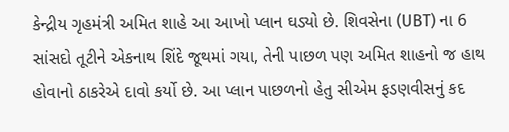કેન્દ્રીય ગૃહમંત્રી અમિત શાહે આ આખો પ્લાન ઘડ્યો છે. શિવસેના (UBT) ના 6 સાંસદો તૂટીને એકનાથ શિંદે જૂથમાં ગયા, તેની પાછળ પણ અમિત શાહનો જ હાથ હોવાનો ઠાકરેએ દાવો કર્યો છે. આ પ્લાન પાછળનો હેતુ સીએમ ફડણવીસનું કદ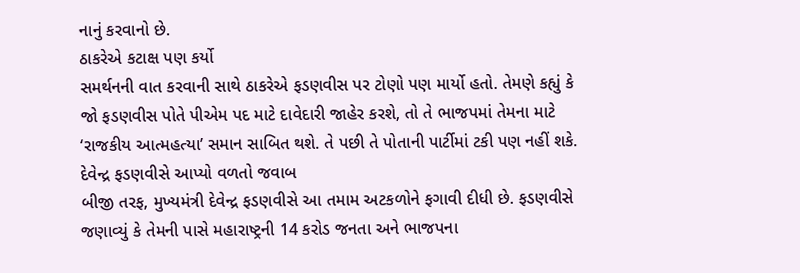નાનું કરવાનો છે.
ઠાકરેએ કટાક્ષ પણ કર્યો
સમર્થનની વાત કરવાની સાથે ઠાકરેએ ફડણવીસ પર ટોણો પણ માર્યો હતો. તેમણે કહ્યું કે જો ફડણવીસ પોતે પીએમ પદ માટે દાવેદારી જાહેર કરશે, તો તે ભાજપમાં તેમના માટે ‘રાજકીય આત્મહત્યા’ સમાન સાબિત થશે. તે પછી તે પોતાની પાર્ટીમાં ટકી પણ નહીં શકે.
દેવેન્દ્ર ફડણવીસે આપ્યો વળતો જવાબ
બીજી તરફ, મુખ્યમંત્રી દેવેન્દ્ર ફડણવીસે આ તમામ અટકળોને ફગાવી દીધી છે. ફડણવીસે જણાવ્યું કે તેમની પાસે મહારાષ્ટ્રની 14 કરોડ જનતા અને ભાજપના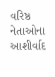વરિષ્ઠ નેતાઓના આશીર્વાદ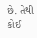છે. તેથી કોઈ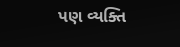પણ વ્યક્તિ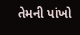તેમની પાંખો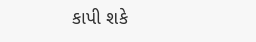કાપી શકે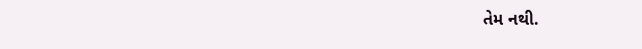તેમ નથી.